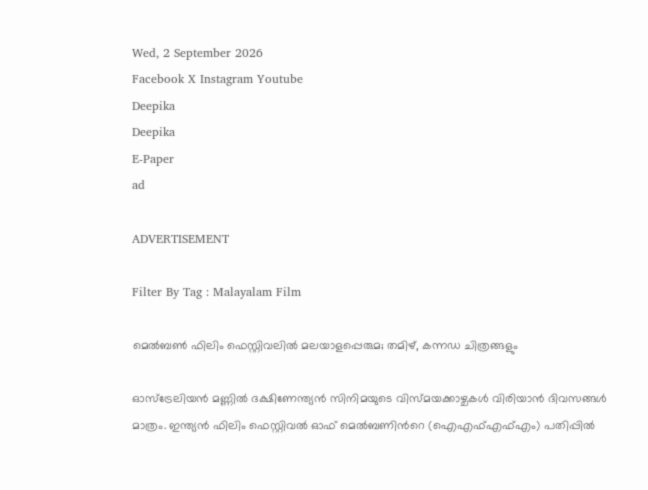Wed, 2 September 2026
Facebook X Instagram Youtube
Deepika
Deepika
E-Paper
ad

ADVERTISEMENT

Filter By Tag : Malayalam Film

മെൽബൺ ഫിലിം ഫെസ്റ്റിവലിൽ മലയാളപ്പെരുമ; തമിഴ്, കന്നഡ ചിത്രങ്ങളും

ഓസ്‌ട്രേലിയൻ മണ്ണിൽ ദക്ഷിണേന്ത്യൻ സിനിമയുടെ വിസ്മയക്കാഴ്ചകൾ വിരിയാൻ ദിവസങ്ങൾ മാത്രം. ഇന്ത്യൻ ഫിലിം ഫെസ്റ്റിവൽ ഓഫ് മെൽബണിന്‍റെ (ഐഎഫ്എഫ്എം) പതിപ്പിൽ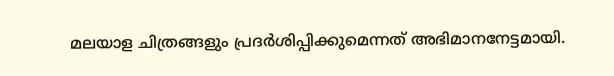മലയാള ചിത്രങ്ങളും പ്രദർശിപ്പിക്കുമെന്നത് അഭിമാനനേട്ടമായി.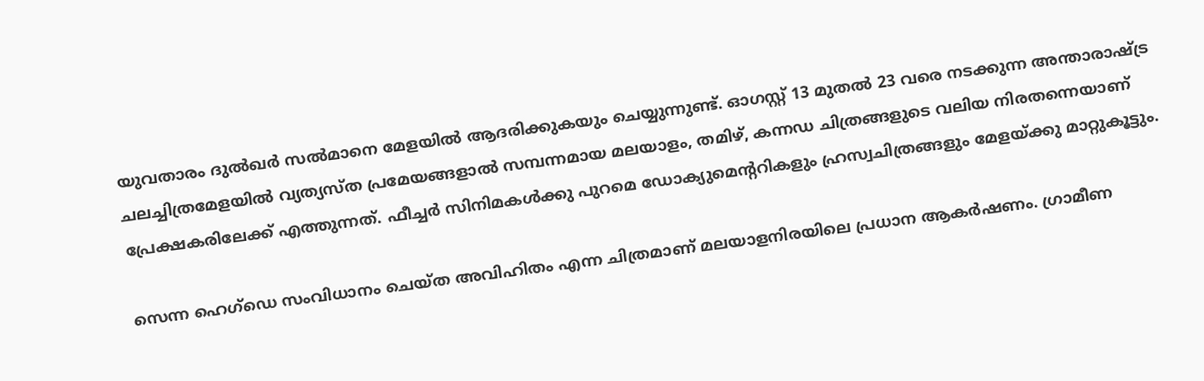യുവതാരം ദുൽഖർ സൽമാനെ മേളയിൽ ആദരിക്കുകയും ചെയ്യുന്നുണ്ട്. ഓഗസ്റ്റ് 13 മുതൽ 23 വരെ നടക്കുന്ന അന്താരാഷ്ട്ര ചലച്ചിത്രമേളയിൽ വ്യത്യസ്ത പ്രമേയങ്ങളാൽ സമ്പന്നമായ മലയാളം, തമിഴ്, കന്നഡ ചിത്രങ്ങളുടെ വലിയ നിരതന്നെയാണ് പ്രേക്ഷകരിലേക്ക് എത്തുന്നത്. ഫീച്ചർ സിനിമകൾക്കു പുറമെ ഡോക്യുമെന്‍ററികളും ഹ്രസ്വചിത്രങ്ങളും മേളയ്ക്കു മാറ്റുകൂട്ടും.

സെന്ന ഹെഗ്‌ഡെ സംവിധാനം ചെയ്ത അവിഹിതം എന്ന ചിത്രമാണ് മലയാളനിരയിലെ പ്രധാന ആകർഷണം. ഗ്രാമീണ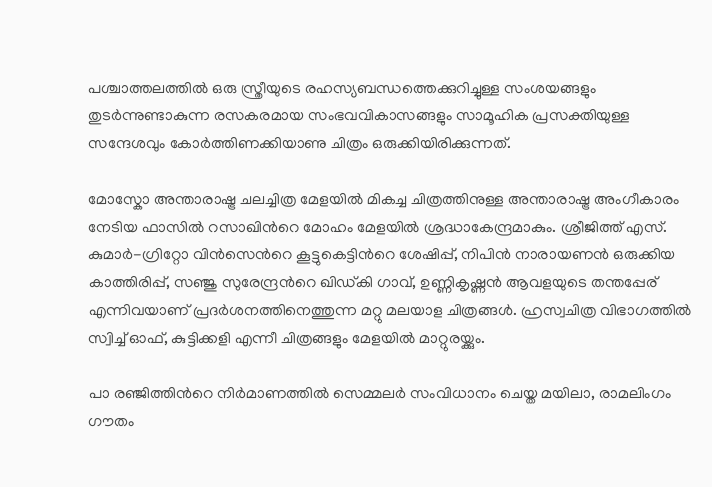പശ്ചാത്തലത്തിൽ ഒരു സ്ത്രീയുടെ രഹസ്യബന്ധത്തെക്കുറിച്ചുള്ള സംശയങ്ങളും തുടർന്നുണ്ടാകുന്ന രസകരമായ സംഭവവികാസങ്ങളും സാമൂഹിക പ്രസക്തിയുള്ള സന്ദേശവും കോർത്തിണക്കിയാണു ചിത്രം ഒരുക്കിയിരിക്കുന്നത്.

മോസ്കോ അന്താരാഷ്ട്ര ചലച്ചിത്ര മേളയിൽ മികച്ച ചിത്രത്തിനുള്ള അന്താരാഷ്ട്ര അംഗീകാരം നേടിയ ഫാസിൽ റസാഖിന്‍റെ മോഹം മേളയിൽ ശ്രദ്ധാകേന്ദ്രമാകും. ശ്രീജിത്ത് എസ്. കുമാർ-ഗ്രിറ്റോ വിൻസെന്‍റെ കൂട്ടുകെട്ടിന്‍റെ ശേഷിപ്പ്, നിപിൻ നാരായണൻ ഒരുക്കിയ കാത്തിരിപ്പ്, സഞ്ജു സുരേന്ദ്രന്‍റെ ഖിഡ്കി ഗാവ്, ഉണ്ണികൃഷ്ണൻ ആവളയുടെ തന്തപ്പേര് എന്നിവയാണ് പ്രദർശനത്തിനെത്തുന്ന മറ്റു മലയാള ചിത്രങ്ങൾ. ഹ്രസ്വചിത്ര വിഭാഗത്തിൽ സ്വിച്ച് ഓഫ്, കുട്ടിക്കളി എന്നീ ചിത്രങ്ങളും മേളയിൽ മാറ്റുരയ്ക്കും.

പാ രഞ്ജിത്തിന്‍റെ നിർമാണത്തിൽ സെമ്മലർ സംവിധാനം ചെയ്ത മയിലാ, രാമലിംഗം ഗൗതം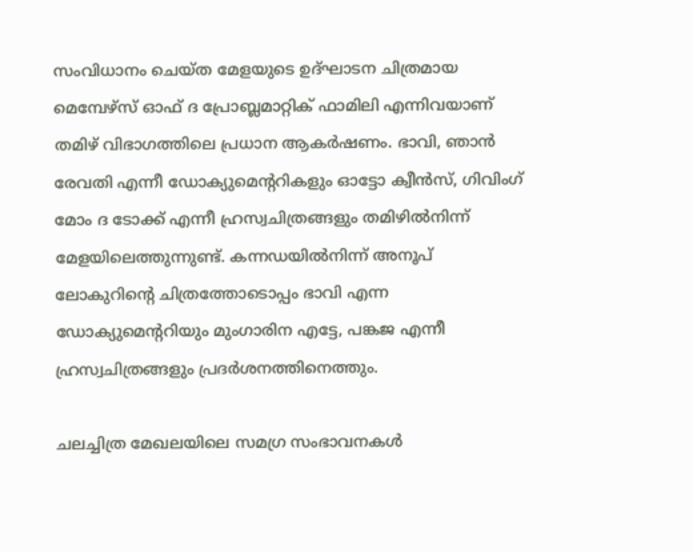സംവിധാനം ചെയ്ത മേളയുടെ ഉദ്ഘാടന ചിത്രമായ മെമ്പേഴ്സ് ഓഫ് ദ പ്രോബ്ലമാറ്റിക് ഫാമിലി എന്നിവയാണ് തമിഴ് വിഭാഗത്തിലെ പ്രധാന ആകര്‍ഷണം. ഭാവി, ഞാൻ രേവതി എന്നീ ഡോക്യുമെന്‍ററികളും ഓട്ടോ ക്വീൻസ്, ഗിവിംഗ് മോം ദ ടോക്ക് എന്നീ ഹ്രസ്വചിത്രങ്ങളും തമിഴിൽനിന്ന് മേളയിലെത്തുന്നുണ്ട്. കന്നഡയിൽനിന്ന് അനൂപ് ലോകുറിന്‍റെ ചിത്രത്തോടൊപ്പം ഭാവി എന്ന ഡോക്യുമെന്‍ററിയും മുംഗാരിന എട്ടേ, പങ്കജ എന്നീ ഹ്രസ്വചിത്രങ്ങളും പ്രദർശനത്തിനെത്തും.

ചലച്ചിത്ര മേഖലയിലെ സമഗ്ര സംഭാവനകൾ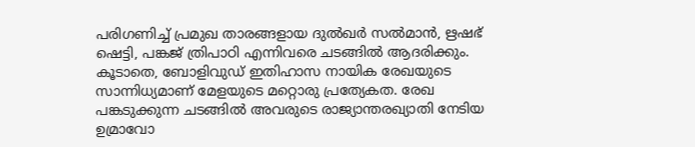പരിഗണിച്ച് പ്രമുഖ താരങ്ങളായ ദുൽഖർ സൽമാൻ, ഋഷഭ് ഷെട്ടി, പങ്കജ് ത്രിപാഠി എന്നിവരെ ചടങ്ങിൽ ആദരിക്കും. കൂടാതെ, ബോളിവുഡ് ഇതിഹാസ നായിക രേഖയുടെ സാന്നിധ്യമാണ് മേളയുടെ മറ്റൊരു പ്രത്യേകത. രേഖ പങ്കടുക്കുന്ന ചടങ്ങിൽ അവരുടെ രാജ്യാന്തരഖ്യാതി നേടിയ ഉമ്രാവോ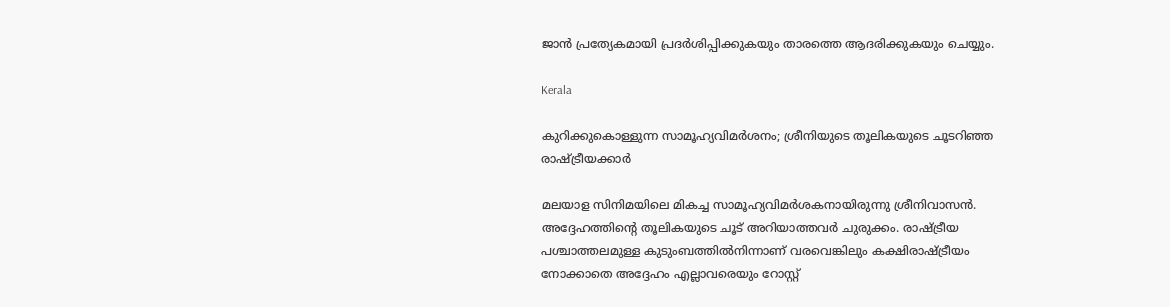ജാൻ പ്രത്യേകമായി പ്രദർശിപ്പിക്കുകയും താരത്തെ ആദരിക്കുകയും ചെയ്യും.

Kerala

കുറിക്കുകൊള്ളുന്ന സാമൂഹ്യവിമർശനം; ശ്രീനിയുടെ തൂലികയുടെ ചൂടറിഞ്ഞ രാഷ്‌ട്രീയക്കാർ

മലയാള സിനിമയിലെ മികച്ച സാമൂഹ്യവിമർശകനായിരുന്നു ശ്രീനിവാസൻ. അദ്ദേഹത്തിന്‍റെ തൂലികയുടെ ചൂട് അറിയാത്തവർ ചുരുക്കം. രാഷ്‌ട്രീയ പശ്ചാത്തലമുള്ള കുടുംബത്തിൽനിന്നാണ് വരവെങ്കിലും കക്ഷിരാഷ്‌ട്രീയം നോക്കാതെ അദ്ദേഹം എല്ലാവരെയും റോസ്റ്റ്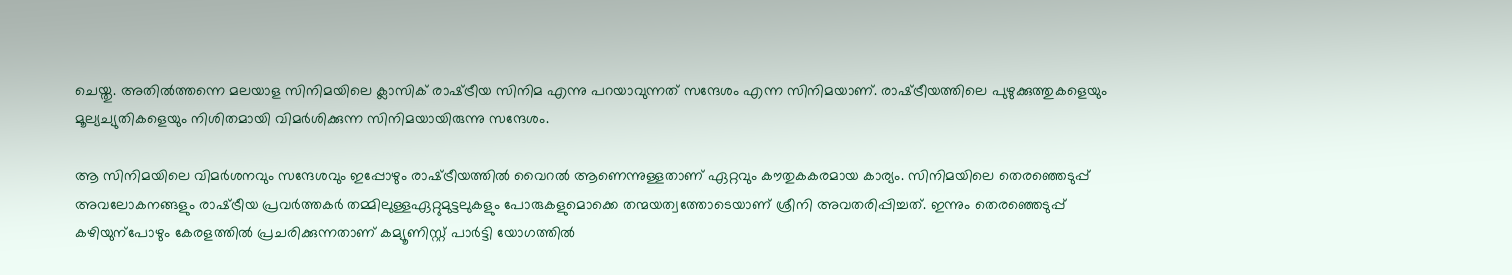ചെയ്തു. അതിൽത്തന്നെ മലയാള സിനിമയിലെ ക്ലാസിക് രാഷ്‌ട്രീയ സിനിമ എന്നു പറയാവുന്നത് സന്ദേശം എന്ന സിനിമയാണ്. രാഷ്‌ട്രീയത്തിലെ പുഴുക്കുത്തുകളെയും മൂല്യച്യുതികളെയും നിശിതമായി വിമർശിക്കുന്ന സിനിമയായിരുന്നു സന്ദേശം.

ആ സിനിമയിലെ വിമർശനവും സന്ദേശവും ഇപ്പോഴും രാഷ്‌ട്രീയത്തിൽ വൈറൽ ആണെന്നുള്ളതാണ് ഏറ്റവും കൗതുകകരമായ കാര്യം. സിനിമയിലെ തെരഞ്ഞെടുപ്പ് അവലോകനങ്ങളും രാഷ്‌ട്രീയ പ്രവർത്തകർ തമ്മിലുള്ളഏറ്റുമുട്ടലുകളും പോരുകളുമൊക്കെ തന്മയത്വത്തോടെയാണ് ശ്രീനി അവതരിപ്പിച്ചത്. ഇന്നും തെരഞ്ഞെടുപ്പ് കഴിയുന്പോഴും കേരളത്തിൽ പ്രചരിക്കുന്നതാണ് കമ്യൂണിസ്റ്റ് പാർട്ടി യോഗത്തിൽ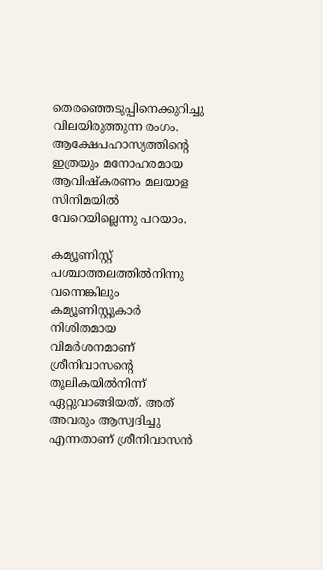തെരഞ്ഞെടുപ്പിനെക്കുറിച്ചു വിലയിരുത്തുന്ന രംഗം. ആക്ഷേപഹാസ്യത്തിന്‍റെ ഇത്രയും മനോഹരമായ ആവിഷ്കരണം മലയാള സിനിമയിൽ വേറെയില്ലെന്നു പറയാം.

കമ്യൂണിസ്റ്റ് പശ്ചാത്തലത്തിൽനിന്നു വന്നെങ്കിലും കമ്യൂണിസ്റ്റുകാർ നിശിതമായ വിമർശനമാണ് ശ്രീനിവാസന്‍റെ തൂലികയിൽനിന്ന് ഏറ്റുവാങ്ങിയത്. അത് അവരും ആസ്വദിച്ചു എന്നതാണ് ശ്രീനിവാസൻ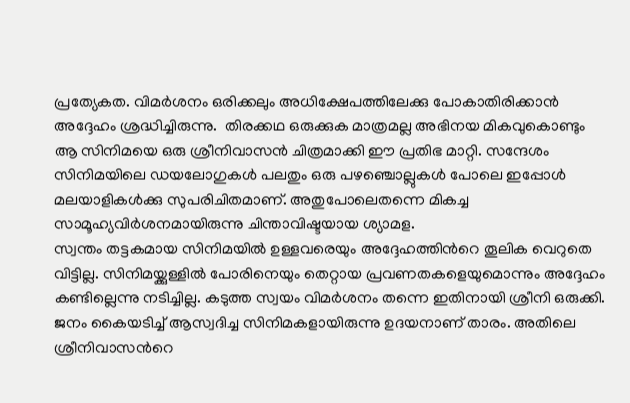പ്രത്യേകത. വിമർശനം ഒരിക്കലും അധിക്ഷേപത്തിലേക്കു പോകാതിരിക്കാൻ അദ്ദേഹം ശ്രദ്ധിച്ചിരുന്നു.  തിരക്കഥ ഒരുക്കുക മാത്രമല്ല അഭിനയ മികവുകൊണ്ടും ആ സിനിമയെ ഒരു ശ്രീനിവാസൻ ചിത്രമാക്കി ഈ പ്രതിഭ മാറ്റി. സന്ദേശം സിനിമയിലെ ഡയലോഗുകൾ പലതും ഒരു പഴഞ്ചൊല്ലുകൾ പോലെ ഇപ്പോൾ മലയാളികൾക്കു സുപരിചിതമാണ്. അതുപോലെതന്നെ മികച്ച സാമൂഹ്യവിർശനമായിരുന്നു ചിന്താവിഷ്ടയായ ശ്യാമള.
സ്വന്തം തട്ടകമായ സിനിമയിൽ ഉള്ളവരെയും അദ്ദേഹത്തിന്‍റെ തൂലിക വെറുതെ വിട്ടില്ല. സിനിമയ്ക്കുള്ളിൽ പോരിനെയും തെറ്റായ പ്രവണതകളെയുമൊന്നും അദ്ദേഹം കണ്ടില്ലെന്നു നടിച്ചില്ല. കടുത്ത സ്വയം വിമർശനം തന്നെ ഇതിനായി ശ്രീനി ഒരുക്കി. ജനം കൈയടിച്ച് ആസ്വദിച്ച സിനിമകളായിരുന്നു ഉദയനാണ് താരം. അതിലെ ശ്രീനിവാസന്‍റെ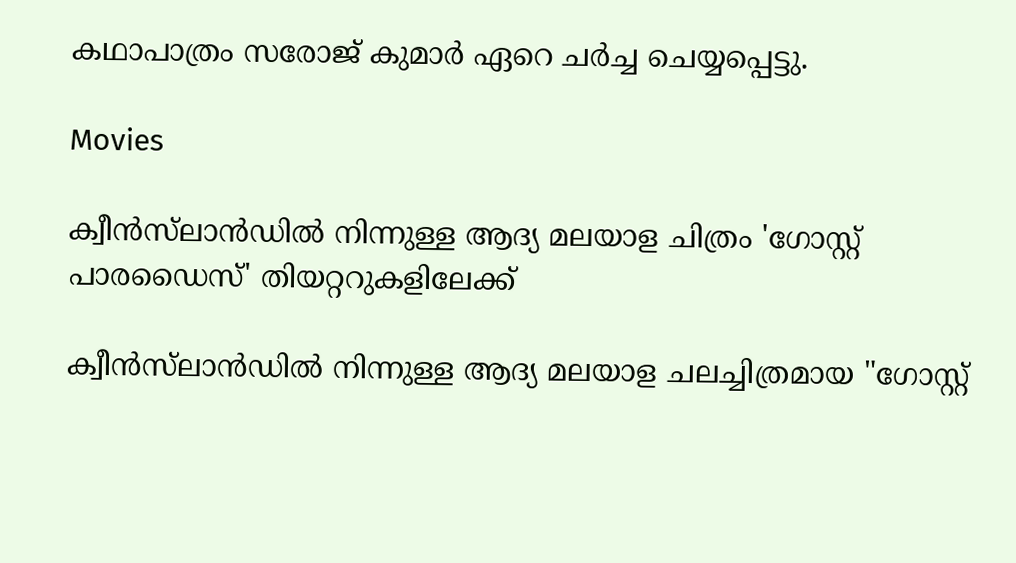കഥാപാത്രം സരോജ് കുമാർ ഏറെ ചർച്ച ചെയ്യപ്പെട്ടു.

Movies

ക്വീന്‍സ്‌ലാന്‍ഡില്‍ നിന്നുള്ള ആദ്യ മലയാള ചിത്രം 'ഗോസ്റ്റ് പാരഡൈസ്' തി‍യറ്ററുകളിലേക്ക്

ക്വീന്‍സ്‌ലാന്‍ഡില്‍ നിന്നുള്ള ആദ്യ മലയാള ചലച്ചിത്രമായ "ഗോസ്റ്റ്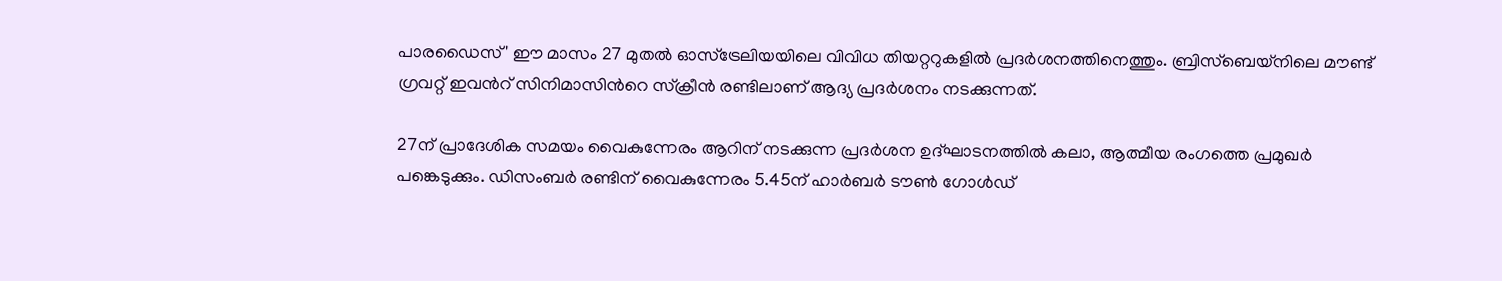പാരഡൈസ്' ഈ മാസം 27 മുതല്‍ ഓസ്‌ട്രേലിയയിലെ വിവിധ തിയറ്ററുകളില്‍ പ്രദര്‍ശനത്തിനെത്തും. ബ്രിസ്‌ബെയ്നിലെ മൗണ്ട് ഗ്രവറ്റ് ഇവന്‍റ് സിനിമാസിന്‍റെ സ്ക്രീൻ രണ്ടിലാണ് ആദ്യ പ്രദര്‍ശനം നടക്കുന്നത്.

27ന് പ്രാദേശിക സമയം വൈകുന്നേരം ആറിന് നടക്കുന്ന പ്രദര്‍ശന ഉദ്ഘാടനത്തില്‍ കലാ, ആത്മീയ രംഗത്തെ പ്രമുഖർ പങ്കെടുക്കും. ഡിസംബര്‍ രണ്ടിന് വൈകുന്നേരം 5.45ന് ഹാര്‍ബര്‍ ടൗണ്‍ ഗോള്‍ഡ്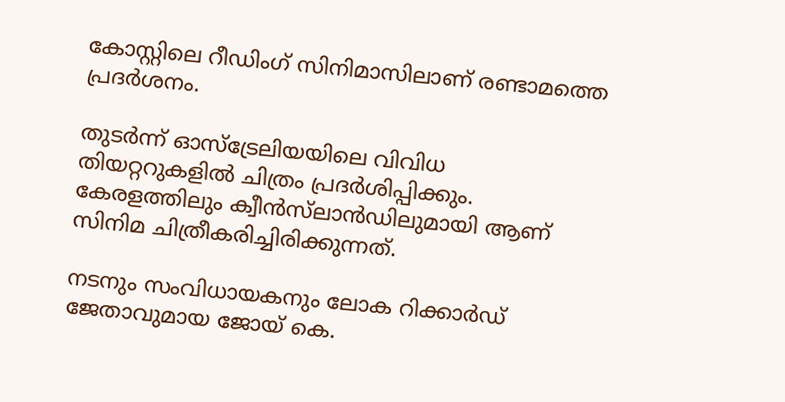കോസ്റ്റിലെ റീഡിംഗ് സിനിമാസിലാണ് രണ്ടാമത്തെ പ്രദര്‍ശനം.

തുടര്‍ന്ന് ഓസ്‌ട്രേലിയയിലെ വിവിധ തിയറ്ററുകളില്‍ ചിത്രം പ്രദര്‍ശിപ്പിക്കും. കേരളത്തിലും ക്വീന്‍സ്‌ലാന്‍ഡിലുമായി ആണ് സിനിമ ചിത്രീകരിച്ചിരിക്കുന്നത്.

നടനും സംവിധായകനും ലോക റിക്കാര്‍ഡ് ജേതാവുമായ ജോയ് കെ.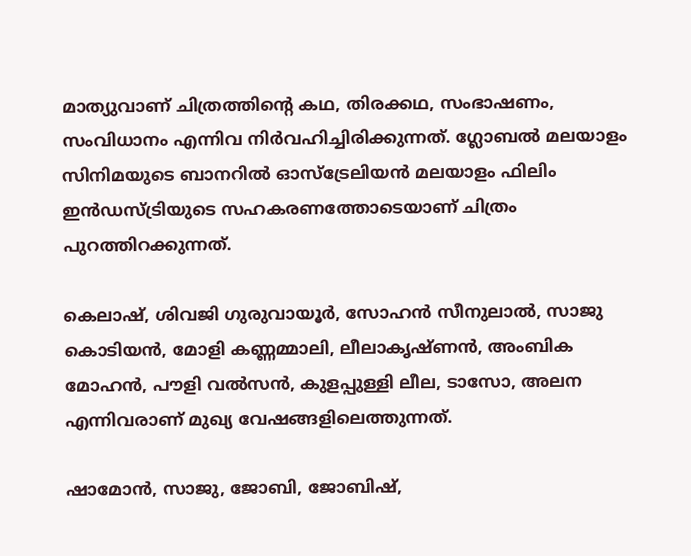മാത്യുവാണ് ചിത്രത്തിന്‍റെ കഥ, തിരക്കഥ, സംഭാഷണം, സംവിധാനം എന്നിവ നിര്‍വഹിച്ചിരിക്കുന്നത്. ഗ്ലോബല്‍ മലയാളം സിനിമയുടെ ബാനറില്‍ ഓസ്ട്രേലിയന്‍ മലയാളം ഫിലിം ഇന്‍ഡസ്ട്രിയുടെ സഹകരണത്തോടെയാണ് ചിത്രം പുറത്തിറക്കുന്നത്.

കെലാഷ്, ശിവജി ഗുരുവായൂര്‍, സോഹന്‍ സീനുലാല്‍, സാജു കൊടിയന്‍, മോളി കണ്ണമ്മാലി, ലീലാകൃഷ്ണന്‍, അംബിക മോഹന്‍, പൗളി വല്‍സന്‍, കുളപ്പുള്ളി ലീല, ടാസോ, അലന എന്നിവരാണ് മുഖ്യ വേഷങ്ങളിലെത്തുന്നത്.

ഷാമോന്‍, സാജു, ജോബി, ജോബിഷ്,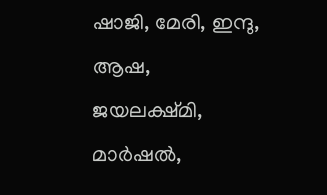ഷാജി, മേരി, ഇന്ദു, ആഷ, ജയലക്ഷ്മി, മാര്‍ഷല്‍,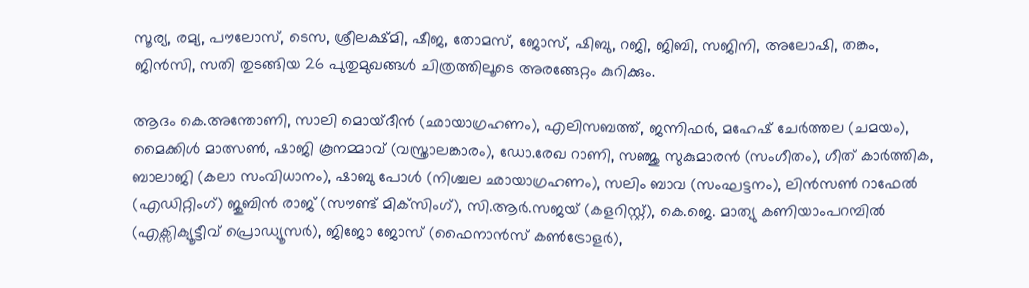സൂര്യ, രമ്യ, പൗലോസ്, ടെസ, ശ്രീലക്ഷ്മി, ഷീജ, തോമസ്, ജോസ്, ഷിബു, റജി, ജിബി, സജിനി, അലോഷി, തങ്കം, ജിന്‍സി, സതി തുടങ്ങിയ 26 പുതുമുഖങ്ങൾ ചിത്രത്തിലൂടെ അരങ്ങേറ്റം കുറിക്കും.

ആദം കെ.അന്തോണി, സാലി മൊയ്ദീന്‍ (ഛായാഗ്രഹണം), എലിസബത്ത്, ജന്നിഫര്‍, മഹേഷ് ചേര്‍ത്തല (ചമയം), മൈക്കിള്‍ മാത്സണ്‍, ഷാജി കൂനമ്മാവ് (വസ്ത്രാലങ്കാരം), ഡോ.രേഖ റാണി, സഞ്ജു സുകുമാരന്‍ (സംഗീതം), ഗീത് കാര്‍ത്തിക, ബാലാജി (കലാ സംവിധാനം), ഷാബു പോള്‍ (നിശ്ചല ഛായാഗ്രഹണം), സലിം ബാവ (സംഘട്ടനം), ലിന്‍സണ്‍ റാഫേല്‍ (എഡിറ്റിംഗ്) ജുബിന്‍ രാജ് (സൗണ്ട് മിക്‌സിംഗ്), സി.ആര്‍.സജയ് (കളറിസ്റ്റ്), കെ.ജെ. മാത്യു കണിയാംപറമ്പില്‍ (എക്സിക്യൂട്ടീവ് പ്രൊഡ്യൂസര്‍), ജിജോ ജോസ് (ഫൈനാന്‍സ് കണ്‍ട്രോളര്‍),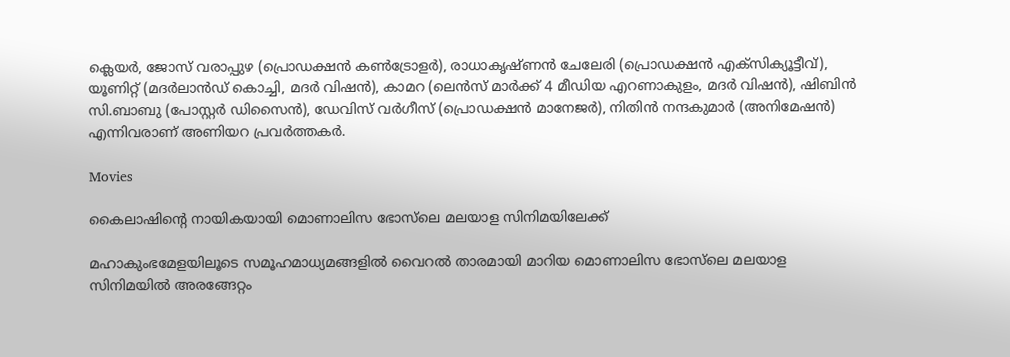ക്ലെയര്‍, ജോസ് വരാപ്പുഴ (പ്രൊഡക്ഷന്‍ കണ്‍ട്രോളര്‍), രാധാകൃഷ്ണന്‍ ചേലേരി (പ്രൊഡക്ഷന്‍ എക്സിക്യൂട്ടീവ്), യൂണിറ്റ് (മദര്‍ലാൻഡ് കൊച്ചി, മദര്‍ വിഷന്‍), കാമറ (ലെന്‍സ് മാര്‍ക്ക് 4 മീഡിയ എറണാകുളം, മദര്‍ വിഷന്‍), ഷിബിന്‍ സി.ബാബു (പോസ്റ്റര്‍ ഡിസൈന്‍), ഡേവിസ് വര്‍ഗീസ് (പ്രൊഡക്ഷന്‍ മാനേജര്‍), നിതിന്‍ നന്ദകുമാര്‍ (അനിമേഷന്‍) എന്നിവരാണ് അണിയറ പ്രവര്‍ത്തകര്‍.

Movies

കൈലാഷിന്‍റെ നായികയായി മൊണാലിസ ഭോസ്‍ലെ മലയാള സിനിമയിലേക്ക്

മഹാകുംഭമേളയിലൂടെ സമൂഹമാധ്യമങ്ങളിൽ വൈറൽ താരമായി മാറിയ മൊണാലിസ ഭോസ്‍ലെ മലയാള സിനിമയിൽ അരങ്ങേറ്റം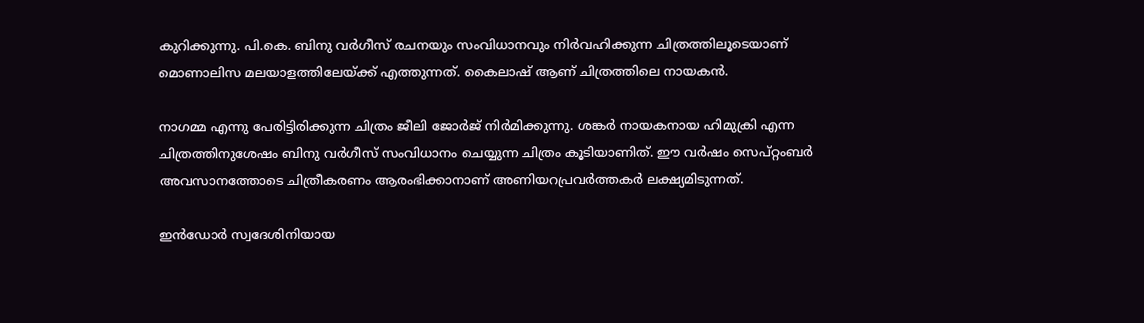കുറിക്കുന്നു. പി.കെ. ബിനു വർഗീസ് രചനയും സംവിധാനവും നിർവഹിക്കുന്ന ചിത്രത്തിലൂടെയാണ് മൊണാലിസ മലയാളത്തിലേയ്ക്ക് എത്തുന്നത്. കൈലാഷ് ആണ് ചിത്രത്തിലെ നായകൻ.

നാഗമ്മ എന്നു പേരിട്ടിരിക്കുന്ന ചിത്രം ജീലി ജോര്‍ജ് നിർമിക്കുന്നു. ശങ്കർ നായകനായ ഹിമുക്രി എന്ന ചിത്രത്തിനുശേഷം ബിനു വർഗീസ് സംവിധാനം ചെയ്യുന്ന ചിത്രം കൂടിയാണിത്. ഈ വർഷം സെപ്റ്റംബർ അവസാനത്തോടെ ചിത്രീകരണം ആരംഭിക്കാനാണ് അണിയറപ്രവർത്തകർ ലക്ഷ്യമിടുന്നത്.

ഇൻഡോർ സ്വദേശിനിയായ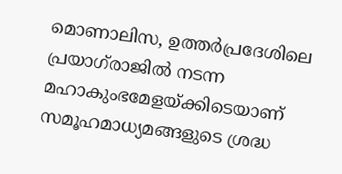മൊണാലിസ, ഉത്തർപ്രദേശിലെ പ്രയാഗ്‌രാജിൽ നടന്ന മഹാകുംഭമേളയ്ക്കിടെയാണ് സമൂഹമാധ്യമങ്ങളുടെ ശ്രദ്ധ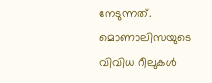നേടുന്നത്. മൊണാലിസയുടെ വിവിധ റീലുകൾ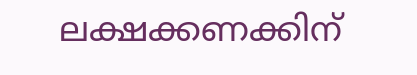ലക്ഷക്കണക്കിന്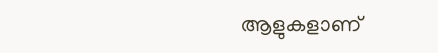ആളുകളാണ്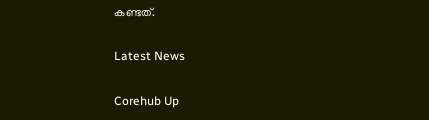കണ്ടത്.

Latest News

Corehub Up